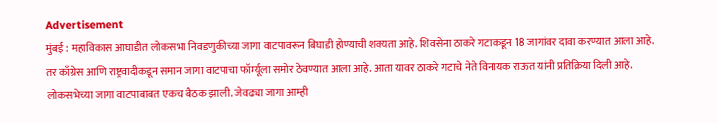Advertisement
मुंबई : महाविकास आघाडीत लोकसभा निवडणुकीच्या जागा वाटपावरून बिघाडी होण्याची शक्यता आहे. शिवसेना ठाकरे गटाकडून 18 जागांवर दावा करण्यात आला आहे. तर काँग्रेस आणि राष्ट्रवादीकडून समान जागा वाटपाचा फॉर्म्यूला समोर ठेवण्यात आला आहे. आता यावर ठाकरे गटाचे नेते विनायक राऊत यांनी प्रतिक्रिया दिली आहे.
लोकसभेच्या जागा वाटपाबाबत एकच बैठक झाली. जेवढ्या जागा आम्ही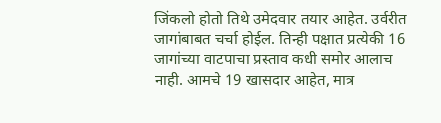जिंकलो होतो तिथे उमेदवार तयार आहेत. उर्वरीत जागांबाबत चर्चा होईल. तिन्ही पक्षात प्रत्येकी 16 जागांच्या वाटपाचा प्रस्ताव कधी समोर आलाच नाही. आमचे 19 खासदार आहेत, मात्र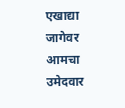एखाद्या जागेवर आमचा उमेदवार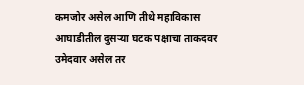कमजोर असेल आणि तीथे महाविकास आघाडीतील दुसऱ्या घटक पक्षाचा ताकदवर उमेदवार असेल तर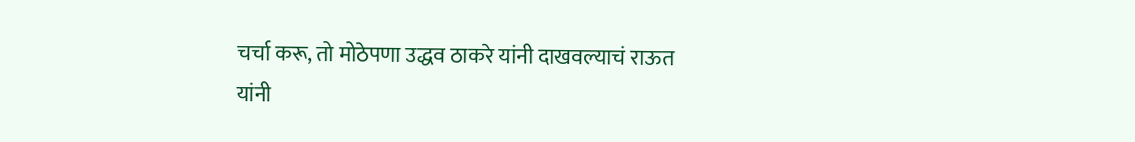चर्चा करू, तो मोठेपणा उद्धव ठाकरे यांनी दाखवल्याचं राऊत यांनी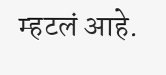म्हटलं आहे.